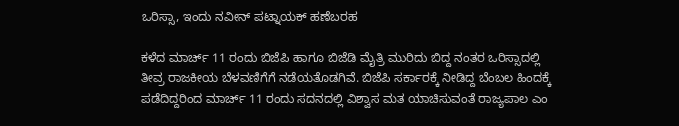ಒರಿಸ್ಸಾ, ಇಂದು ನವೀನ್ ಪಟ್ನಾಯಕ್ ಹಣೆಬರಹ

ಕಳೆದ ಮಾರ್ಚ್ 11 ರಂದು ಬಿಜೆಪಿ ಹಾಗೂ ಬಿಜೆಡಿ ಮೈತ್ರಿ ಮುರಿದು ಬಿದ್ದ ನಂತರ ಒರಿಸ್ಸಾದಲ್ಲಿ ತೀವ್ರ ರಾಜಕೀಯ ಬೆಳವಣಿಗೆಗೆ ನಡೆಯತೊಡಗಿವೆ. ಬಿಜೆಪಿ ಸರ್ಕಾರಕ್ಕೆ ನೀಡಿದ್ದ ಬೆಂಬಲ ಹಿಂದಕ್ಕೆ ಪಡೆದಿದ್ದರಿಂದ ಮಾರ್ಚ್ 11 ರಂದು ಸದನದಲ್ಲಿ ವಿಶ್ವಾಸ ಮತ ಯಾಚಿಸುವಂತೆ ರಾಜ್ಯಪಾಲ ಎಂ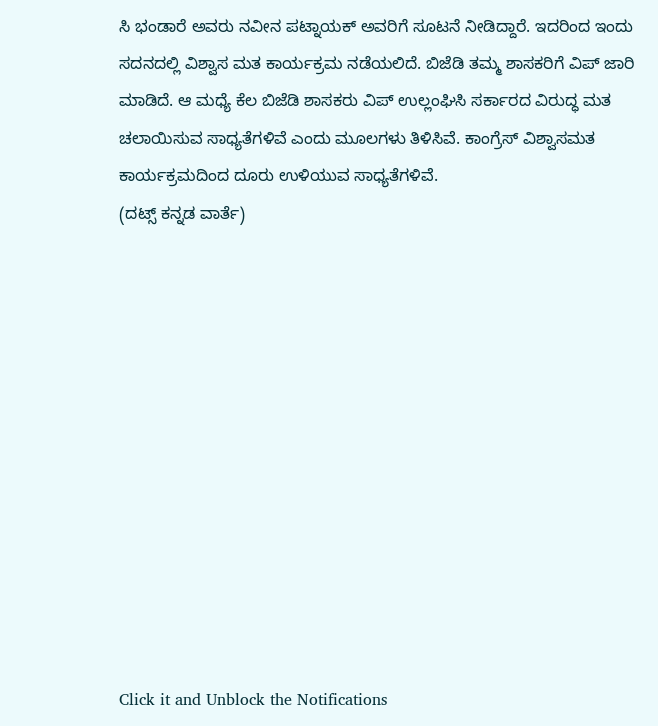ಸಿ ಭಂಡಾರೆ ಅವರು ನವೀನ ಪಟ್ನಾಯಕ್ ಅವರಿಗೆ ಸೂಟನೆ ನೀಡಿದ್ದಾರೆ. ಇದರಿಂದ ಇಂದು ಸದನದಲ್ಲಿ ವಿಶ್ವಾಸ ಮತ ಕಾರ್ಯಕ್ರಮ ನಡೆಯಲಿದೆ. ಬಿಜೆಡಿ ತಮ್ಮ ಶಾಸಕರಿಗೆ ವಿಪ್ ಜಾರಿ ಮಾಡಿದೆ. ಆ ಮಧ್ಯೆ ಕೆಲ ಬಿಜೆಡಿ ಶಾಸಕರು ವಿಪ್ ಉಲ್ಲಂಘಿಸಿ ಸರ್ಕಾರದ ವಿರುದ್ಧ ಮತ ಚಲಾಯಿಸುವ ಸಾಧ್ಯತೆಗಳಿವೆ ಎಂದು ಮೂಲಗಳು ತಿಳಿಸಿವೆ. ಕಾಂಗ್ರೆಸ್ ವಿಶ್ವಾಸಮತ ಕಾರ್ಯಕ್ರಮದಿಂದ ದೂರು ಉಳಿಯುವ ಸಾಧ್ಯತೆಗಳಿವೆ.
(ದಟ್ಸ್ ಕನ್ನಡ ವಾರ್ತೆ)












Click it and Unblock the Notifications